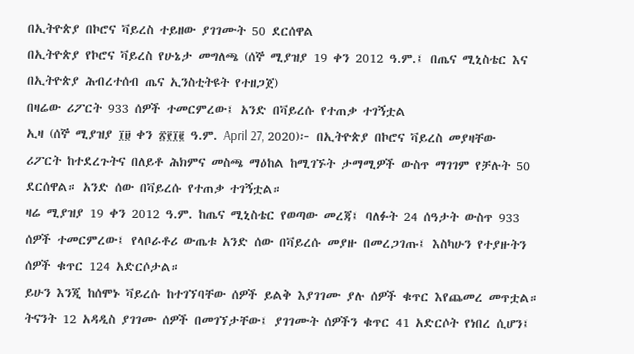በኢትዮጵያ በኮሮና ቫይረስ ተይዘው ያገገሙት 50 ደርሰዋል
በኢትዮጵያ የኮሮና ቫይረስ የሁኔታ መግለጫ (ሰኞ ሚያዝያ 19 ቀን 2012 ዓ.ም.፤ በጤና ሚኒስቴር እና በኢትዮጵያ ሕብረተሰብ ጤና ኢንስቲትዩት የተዘጋጀ)
በዛሬው ሪፖርት 933 ሰዎች ተመርምረው፤ አንድ በቫይረሱ የተጠቃ ተገኝቷል
ኢዛ (ሰኞ ሚያዝያ ፲፱ ቀን ፳፻፲፪ ዓ.ም. April 27, 2020)፦ በኢትዮጵያ በኮሮና ቫይረስ መያዛቸው ሪፖርት ከተደረጉትና በለይቶ ሕክምና መስጫ ማዕከል ከሚገኙት ታማሚዎች ውስጥ ማገገም የቻሉት 50 ደርሰዋል። አንድ ሰው በቫይረሱ የተጠቃ ተገኝቷል።
ዛሬ ሚያዝያ 19 ቀን 2012 ዓ.ም. ከጤና ሚኒስቴር የወጣው መረጃ፤ ባለፉት 24 ሰዓታት ውስጥ 933 ሰዎች ተመርምረው፤ የላቦራቶሪ ውጤቱ አንድ ሰው በቫይረሱ መያዙ በመረጋገጡ፤ እስካሁን የተያዙትን ሰዎች ቁጥር 124 አድርሶታል።
ይሁን እንጂ ከሰሞኑ ቫይረሱ ከተገኘባቸው ሰዎች ይልቅ እያገገሙ ያሉ ሰዎች ቁጥር እየጨመረ መጥቷል። ትናንት 12 አዳዲስ ያገገሙ ሰዎች በመገኘታቸው፤ ያገገሙት ሰዎችን ቁጥር 41 አድርሶት የነበረ ሲሆን፤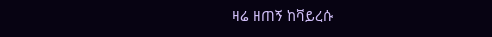ዛሬ ዘጠኝ ከቫይረሱ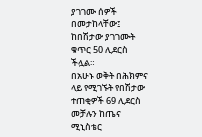ያገገሙ ሰዎች በመታከላቸው፤ ከበሽታው ያገገሙት ቁጥር 50 ሊደርስ ችሏል።
በአሁኑ ወቅት በሕክምና ላይ የሚገኙት የበሽታው ተጠቂዎች 69 ሊደርስ መቻሉን ከጤና ሚኒስቴር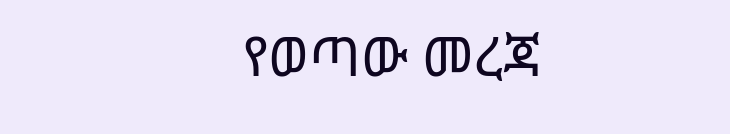የወጣው መረጃ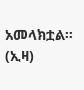አመላክቷል። (ኢዛ)